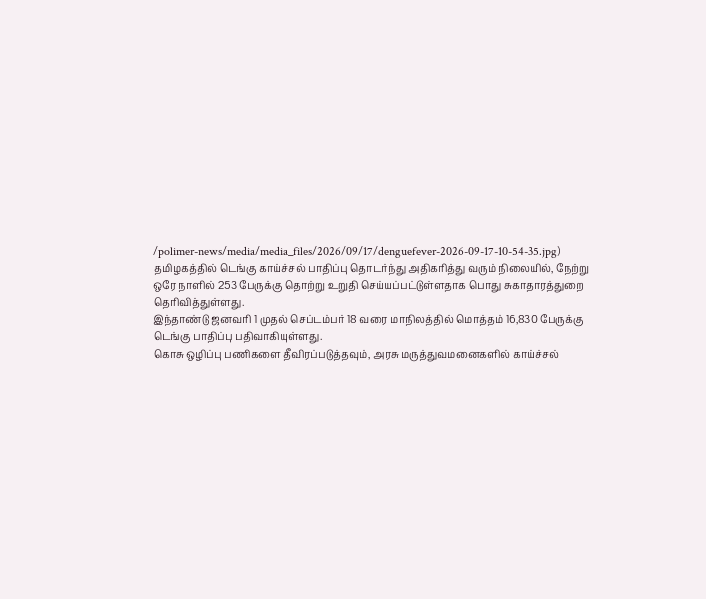/polimer-news/media/media_files/2026/09/17/denguefever-2026-09-17-10-54-35.jpg)
தமிழகத்தில் டெங்கு காய்ச்சல் பாதிப்பு தொடர்ந்து அதிகரித்து வரும் நிலையில், நேற்று ஒரே நாளில் 253 பேருக்கு தொற்று உறுதி செய்யப்பட்டுள்ளதாக பொது சுகாதாரத்துறை தெரிவித்துள்ளது.
இந்தாண்டு ஜனவரி 1 முதல் செப்டம்பர் 18 வரை மாநிலத்தில் மொத்தம் 16,830 பேருக்கு டெங்கு பாதிப்பு பதிவாகியுள்ளது.
கொசு ஒழிப்பு பணிகளை தீவிரப்படுத்தவும், அரசு மருத்துவமனைகளில் காய்ச்சல்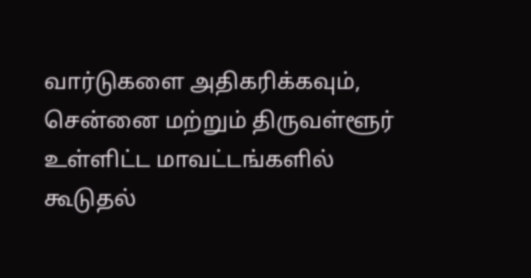வார்டுகளை அதிகரிக்கவும், சென்னை மற்றும் திருவள்ளூர் உள்ளிட்ட மாவட்டங்களில் கூடுதல்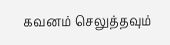கவனம் செலுத்தவும்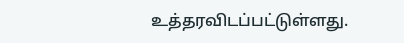உத்தரவிடப்பட்டுள்ளது.